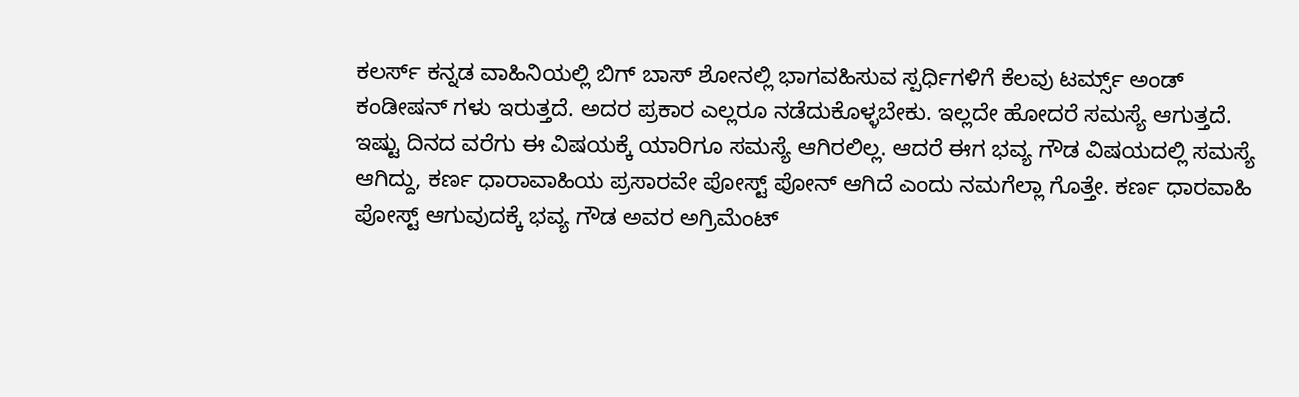ಕಲರ್ಸ್ ಕನ್ನಡ ವಾಹಿನಿಯಲ್ಲಿ ಬಿಗ್ ಬಾಸ್ ಶೋನಲ್ಲಿ ಭಾಗವಹಿಸುವ ಸ್ಪರ್ಧಿಗಳಿಗೆ ಕೆಲವು ಟರ್ಮ್ಸ್ ಅಂಡ್ ಕಂಡೀಷನ್ ಗಳು ಇರುತ್ತದೆ. ಅದರ ಪ್ರಕಾರ ಎಲ್ಲರೂ ನಡೆದುಕೊಳ್ಳಬೇಕು. ಇಲ್ಲದೇ ಹೋದರೆ ಸಮಸ್ಯೆ ಆಗುತ್ತದೆ. ಇಷ್ಟು ದಿನದ ವರೆಗು ಈ ವಿಷಯಕ್ಕೆ ಯಾರಿಗೂ ಸಮಸ್ಯೆ ಆಗಿರಲಿಲ್ಲ. ಆದರೆ ಈಗ ಭವ್ಯ ಗೌಡ ವಿಷಯದಲ್ಲಿ ಸಮಸ್ಯೆ ಆಗಿದ್ದು, ಕರ್ಣ ಧಾರಾವಾಹಿಯ ಪ್ರಸಾರವೇ ಪೋಸ್ಟ್ ಪೋನ್ ಆಗಿದೆ ಎಂದು ನಮಗೆಲ್ಲಾ ಗೊತ್ತೇ. ಕರ್ಣ ಧಾರವಾಹಿ ಪೋಸ್ಟ್ ಆಗುವುದಕ್ಕೆ ಭವ್ಯ ಗೌಡ ಅವರ ಅಗ್ರಿಮೆಂಟ್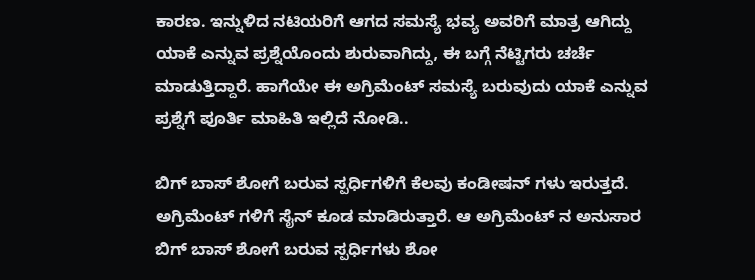ಕಾರಣ. ಇನ್ನುಳಿದ ನಟಿಯರಿಗೆ ಆಗದ ಸಮಸ್ಯೆ ಭವ್ಯ ಅವರಿಗೆ ಮಾತ್ರ ಆಗಿದ್ದು ಯಾಕೆ ಎನ್ನುವ ಪ್ರಶ್ನೆಯೊಂದು ಶುರುವಾಗಿದ್ದು, ಈ ಬಗ್ಗೆ ನೆಟ್ಟಿಗರು ಚರ್ಚೆ ಮಾಡುತ್ತಿದ್ದಾರೆ. ಹಾಗೆಯೇ ಈ ಅಗ್ರಿಮೆಂಟ್ ಸಮಸ್ಯೆ ಬರುವುದು ಯಾಕೆ ಎನ್ನುವ ಪ್ರಶ್ನೆಗೆ ಪೂರ್ತಿ ಮಾಹಿತಿ ಇಲ್ಲಿದೆ ನೋಡಿ..

ಬಿಗ್ ಬಾಸ್ ಶೋಗೆ ಬರುವ ಸ್ಪರ್ಧಿಗಳಿಗೆ ಕೆಲವು ಕಂಡೀಷನ್ ಗಳು ಇರುತ್ತದೆ. ಅಗ್ರಿಮೆಂಟ್ ಗಳಿಗೆ ಸೈನ್ ಕೂಡ ಮಾಡಿರುತ್ತಾರೆ. ಆ ಅಗ್ರಿಮೆಂಟ್ ನ ಅನುಸಾರ ಬಿಗ್ ಬಾಸ್ ಶೋಗೆ ಬರುವ ಸ್ಪರ್ಧಿಗಳು ಶೋ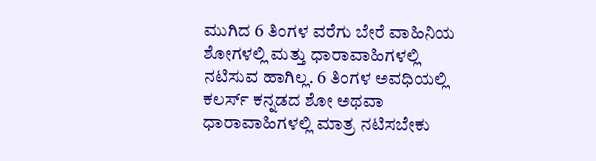ಮುಗಿದ 6 ತಿಂಗಳ ವರೆಗು ಬೇರೆ ವಾಹಿನಿಯ ಶೋಗಳಲ್ಲಿ ಮತ್ತು ಧಾರಾವಾಹಿಗಳಲ್ಲಿ ನಟಿಸುವ ಹಾಗಿಲ್ಲ. 6 ತಿಂಗಳ ಅವಧಿಯಲ್ಲಿ ಕಲರ್ಸ್ ಕನ್ನಡದ ಶೋ ಅಥವಾ ಧಾರಾವಾಹಿಗಳಲ್ಲಿ ಮಾತ್ರ ನಟಿಸಬೇಕು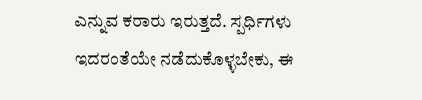ಎನ್ನುವ ಕರಾರು ಇರುತ್ತದೆ. ಸ್ಪರ್ಧಿಗಳು ಇದರಂತೆಯೇ ನಡೆದುಕೊಳ್ಳಬೇಕು, ಈ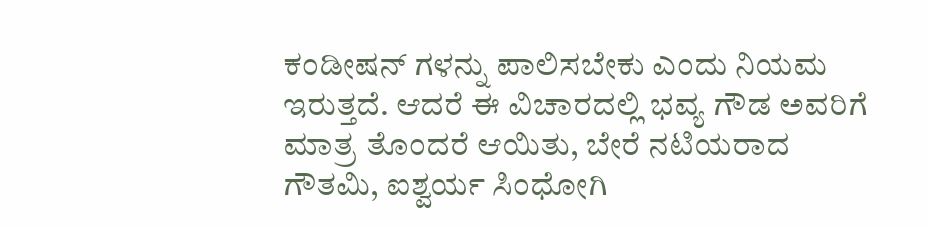ಕಂಡೀಷನ್ ಗಳನ್ನು ಪಾಲಿಸಬೇಕು ಎಂದು ನಿಯಮ ಇರುತ್ತದೆ. ಆದರೆ ಈ ವಿಚಾರದಲ್ಲಿ ಭವ್ಯ ಗೌಡ ಅವರಿಗೆ ಮಾತ್ರ ತೊಂದರೆ ಆಯಿತು, ಬೇರೆ ನಟಿಯರಾದ ಗೌತಮಿ, ಐಶ್ವರ್ಯ ಸಿಂಧೋಗಿ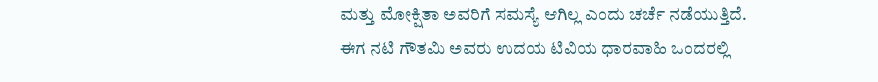ಮತ್ತು ಮೋಕ್ಷಿತಾ ಅವರಿಗೆ ಸಮಸ್ಯೆ ಆಗಿಲ್ಲ ಎಂದು ಚರ್ಚೆ ನಡೆಯುತ್ತಿದೆ.
ಈಗ ನಟಿ ಗೌತಮಿ ಅವರು ಉದಯ ಟಿವಿಯ ಧಾರವಾಹಿ ಒಂದರಲ್ಲಿ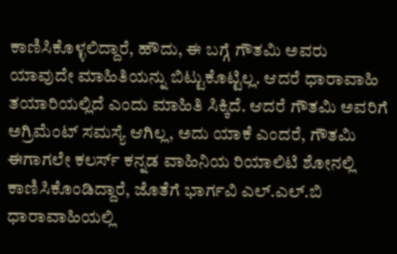ಕಾಣಿಸಿಕೊಳ್ಳಲಿದ್ದಾರೆ, ಹೌದು, ಈ ಬಗ್ಗೆ ಗೌತಮಿ ಅವರು ಯಾವುದೇ ಮಾಹಿತಿಯನ್ನು ಬಿಟ್ಟುಕೊಟ್ಟಿಲ್ಲ. ಆದರೆ ಧಾರಾವಾಹಿ ತಯಾರಿಯಲ್ಲಿದೆ ಎಂದು ಮಾಹಿತಿ ಸಿಕ್ಕಿದೆ. ಆದರೆ ಗೌತಮಿ ಅವರಿಗೆ ಅಗ್ರಿಮೆಂಟ್ ಸಮಸ್ಯೆ ಆಗಿಲ್ಲ, ಅದು ಯಾಕೆ ಎಂದರೆ, ಗೌತಮಿ ಈಗಾಗಲೇ ಕಲರ್ಸ್ ಕನ್ನಡ ವಾಹಿನಿಯ ರಿಯಾಲಿಟಿ ಶೋನಲ್ಲಿ ಕಾಣಿಸಿಕೊಂಡಿದ್ದಾರೆ, ಜೊತೆಗೆ ಭಾರ್ಗವಿ ಎಲ್.ಎಲ್.ಬಿ ಧಾರಾವಾಹಿಯಲ್ಲಿ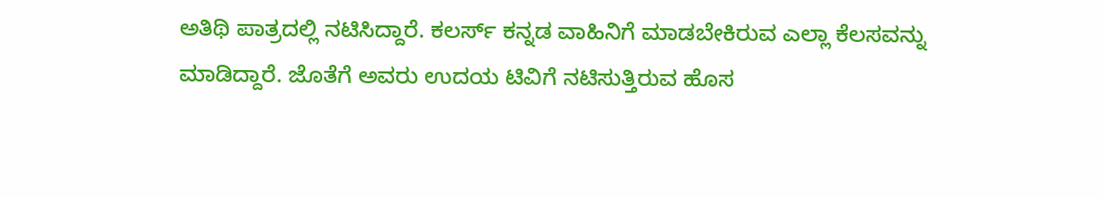ಅತಿಥಿ ಪಾತ್ರದಲ್ಲಿ ನಟಿಸಿದ್ದಾರೆ. ಕಲರ್ಸ್ ಕನ್ನಡ ವಾಹಿನಿಗೆ ಮಾಡಬೇಕಿರುವ ಎಲ್ಲಾ ಕೆಲಸವನ್ನು ಮಾಡಿದ್ದಾರೆ. ಜೊತೆಗೆ ಅವರು ಉದಯ ಟಿವಿಗೆ ನಟಿಸುತ್ತಿರುವ ಹೊಸ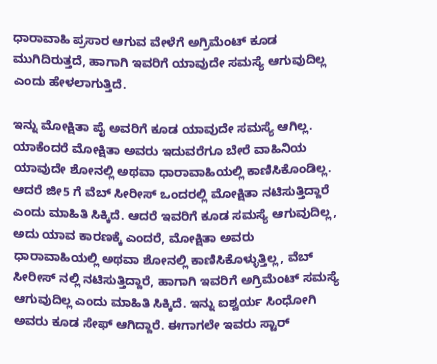ಧಾರಾವಾಹಿ ಪ್ರಸಾರ ಆಗುವ ವೇಳೆಗೆ ಅಗ್ರಿಮೆಂಟ್ ಕೂಡ ಮುಗಿದಿರುತ್ತದೆ, ಹಾಗಾಗಿ ಇವರಿಗೆ ಯಾವುದೇ ಸಮಸ್ಯೆ ಆಗುವುದಿಲ್ಲ ಎಂದು ಹೇಳಲಾಗುತ್ತಿದೆ.

ಇನ್ನು ಮೋಕ್ಷಿತಾ ಪೈ ಅವರಿಗೆ ಕೂಡ ಯಾವುದೇ ಸಮಸ್ಯೆ ಆಗಿಲ್ಲ. ಯಾಕೆಂದರೆ ಮೋಕ್ಷಿತಾ ಅವರು ಇದುವರೆಗೂ ಬೇರೆ ವಾಹಿನಿಯ ಯಾವುದೇ ಶೋನಲ್ಲಿ ಅಥವಾ ಧಾರಾವಾಹಿಯಲ್ಲಿ ಕಾಣಿಸಿಕೊಂಡಿಲ್ಲ. ಆದರೆ ಜೀ5 ಗೆ ವೆಬ್ ಸೀರೀಸ್ ಒಂದರಲ್ಲಿ ಮೋಕ್ಷಿತಾ ನಟಿಸುತ್ತಿದ್ದಾರೆ ಎಂದು ಮಾಹಿತಿ ಸಿಕ್ಕಿದೆ. ಆದರೆ ಇವರಿಗೆ ಕೂಡ ಸಮಸ್ಯೆ ಆಗುವುದಿಲ್ಲ, ಅದು ಯಾವ ಕಾರಣಕ್ಕೆ ಎಂದರೆ, ಮೋಕ್ಷಿತಾ ಅವರು ಧಾರಾವಾಹಿಯಲ್ಲಿ ಅಥವಾ ಶೋನಲ್ಲಿ ಕಾಣಿಸಿಕೊಳ್ಳುತ್ತಿಲ್ಲ, ವೆಬ್ ಸೀರೀಸ್ ನಲ್ಲಿ ನಟಿಸುತ್ತಿದ್ದಾರೆ, ಹಾಗಾಗಿ ಇವರಿಗೆ ಅಗ್ರಿಮೆಂಟ್ ಸಮಸ್ಯೆ ಆಗುವುದಿಲ್ಲ ಎಂದು ಮಾಹಿತಿ ಸಿಕ್ಕಿದೆ. ಇನ್ನು ಐಶ್ವರ್ಯ ಸಿಂಧೋಗಿ ಅವರು ಕೂಡ ಸೇಫ್ ಆಗಿದ್ದಾರೆ. ಈಗಾಗಲೇ ಇವರು ಸ್ಟಾರ್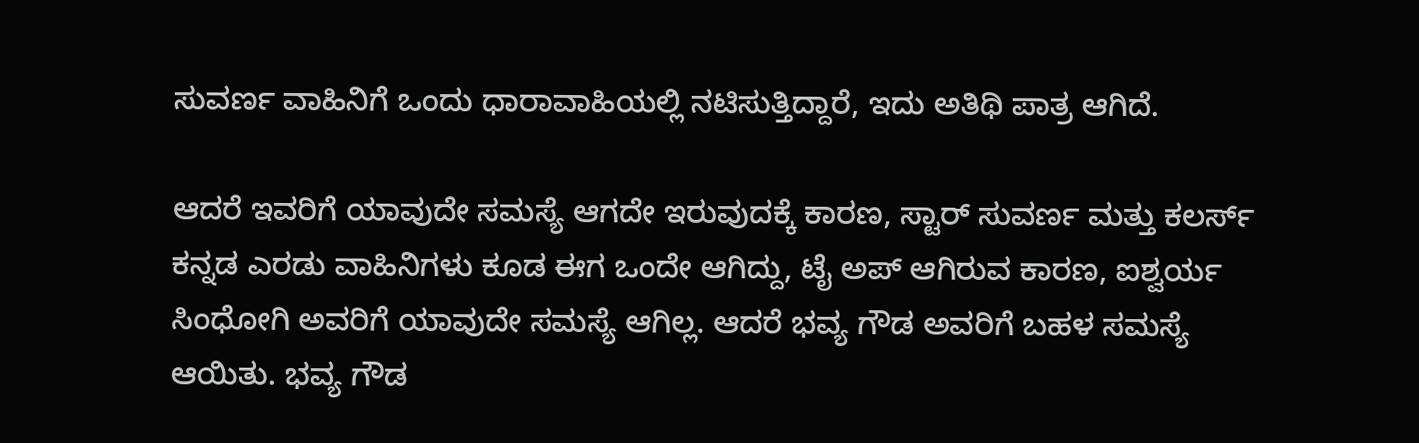ಸುವರ್ಣ ವಾಹಿನಿಗೆ ಒಂದು ಧಾರಾವಾಹಿಯಲ್ಲಿ ನಟಿಸುತ್ತಿದ್ದಾರೆ, ಇದು ಅತಿಥಿ ಪಾತ್ರ ಆಗಿದೆ.

ಆದರೆ ಇವರಿಗೆ ಯಾವುದೇ ಸಮಸ್ಯೆ ಆಗದೇ ಇರುವುದಕ್ಕೆ ಕಾರಣ, ಸ್ಟಾರ್ ಸುವರ್ಣ ಮತ್ತು ಕಲರ್ಸ್ ಕನ್ನಡ ಎರಡು ವಾಹಿನಿಗಳು ಕೂಡ ಈಗ ಒಂದೇ ಆಗಿದ್ದು, ಟೈ ಅಪ್ ಆಗಿರುವ ಕಾರಣ, ಐಶ್ವರ್ಯ ಸಿಂಧೋಗಿ ಅವರಿಗೆ ಯಾವುದೇ ಸಮಸ್ಯೆ ಆಗಿಲ್ಲ. ಆದರೆ ಭವ್ಯ ಗೌಡ ಅವರಿಗೆ ಬಹಳ ಸಮಸ್ಯೆ ಆಯಿತು. ಭವ್ಯ ಗೌಡ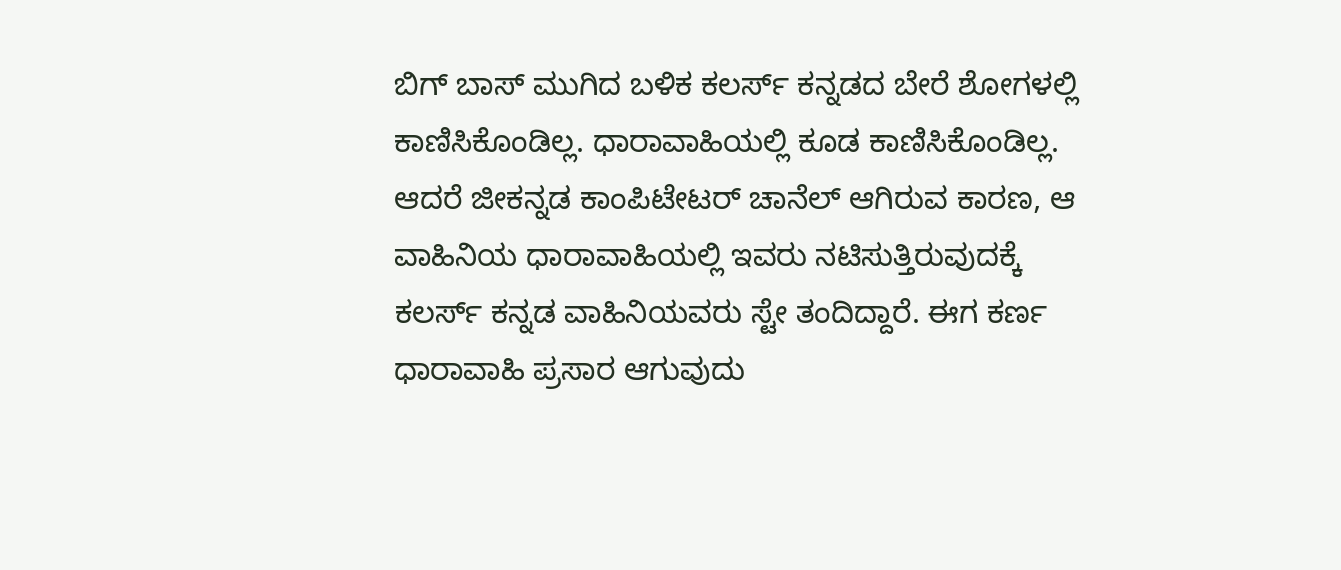ಬಿಗ್ ಬಾಸ್ ಮುಗಿದ ಬಳಿಕ ಕಲರ್ಸ್ ಕನ್ನಡದ ಬೇರೆ ಶೋಗಳಲ್ಲಿ ಕಾಣಿಸಿಕೊಂಡಿಲ್ಲ. ಧಾರಾವಾಹಿಯಲ್ಲಿ ಕೂಡ ಕಾಣಿಸಿಕೊಂಡಿಲ್ಲ. ಆದರೆ ಜೀಕನ್ನಡ ಕಾಂಪಿಟೇಟರ್ ಚಾನೆಲ್ ಆಗಿರುವ ಕಾರಣ, ಆ ವಾಹಿನಿಯ ಧಾರಾವಾಹಿಯಲ್ಲಿ ಇವರು ನಟಿಸುತ್ತಿರುವುದಕ್ಕೆ ಕಲರ್ಸ್ ಕನ್ನಡ ವಾಹಿನಿಯವರು ಸ್ಟೇ ತಂದಿದ್ದಾರೆ. ಈಗ ಕರ್ಣ ಧಾರಾವಾಹಿ ಪ್ರಸಾರ ಆಗುವುದು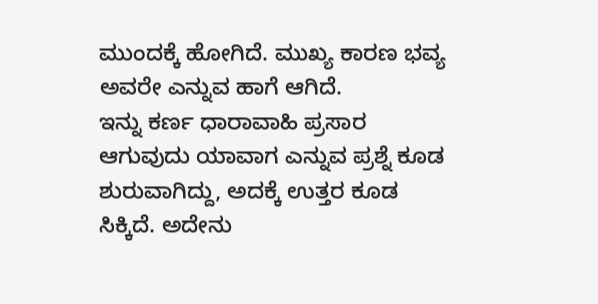ಮುಂದಕ್ಕೆ ಹೋಗಿದೆ. ಮುಖ್ಯ ಕಾರಣ ಭವ್ಯ ಅವರೇ ಎನ್ನುವ ಹಾಗೆ ಆಗಿದೆ.
ಇನ್ನು ಕರ್ಣ ಧಾರಾವಾಹಿ ಪ್ರಸಾರ ಆಗುವುದು ಯಾವಾಗ ಎನ್ನುವ ಪ್ರಶ್ನೆ ಕೂಡ ಶುರುವಾಗಿದ್ದು, ಅದಕ್ಕೆ ಉತ್ತರ ಕೂಡ ಸಿಕ್ಕಿದೆ. ಅದೇನು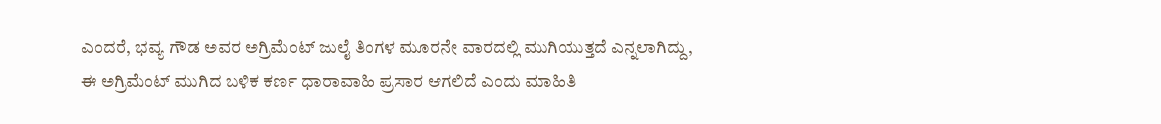ಎಂದರೆ, ಭವ್ಯ ಗೌಡ ಅವರ ಅಗ್ರಿಮೆಂಟ್ ಜುಲೈ ತಿಂಗಳ ಮೂರನೇ ವಾರದಲ್ಲಿ ಮುಗಿಯುತ್ತದೆ ಎನ್ನಲಾಗಿದ್ದು, ಈ ಅಗ್ರಿಮೆಂಟ್ ಮುಗಿದ ಬಳಿಕ ಕರ್ಣ ಧಾರಾವಾಹಿ ಪ್ರಸಾರ ಆಗಲಿದೆ ಎಂದು ಮಾಹಿತಿ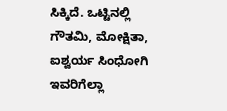ಸಿಕ್ಕಿದೆ. ಒಟ್ಟಿನಲ್ಲಿ ಗೌತಮಿ, ಮೋಕ್ಷಿತಾ, ಐಶ್ವರ್ಯ ಸಿಂಧೋಗಿ ಇವರಿಗೆಲ್ಲಾ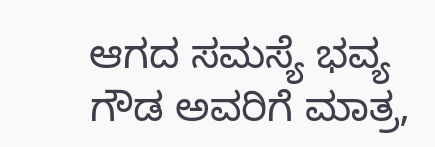ಆಗದ ಸಮಸ್ಯೆ ಭವ್ಯ ಗೌಡ ಅವರಿಗೆ ಮಾತ್ರ,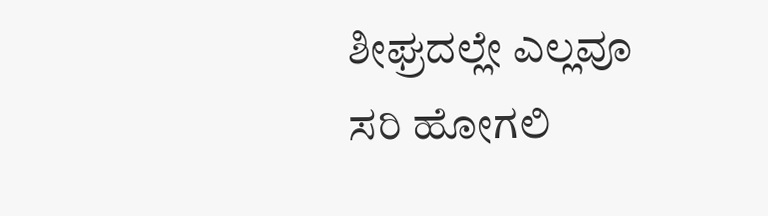ಶೀಘ್ರದಲ್ಲೇ ಎಲ್ಲವೂ ಸರಿ ಹೋಗಲಿ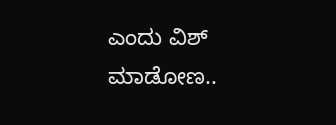ಎಂದು ವಿಶ್ ಮಾಡೋಣ..